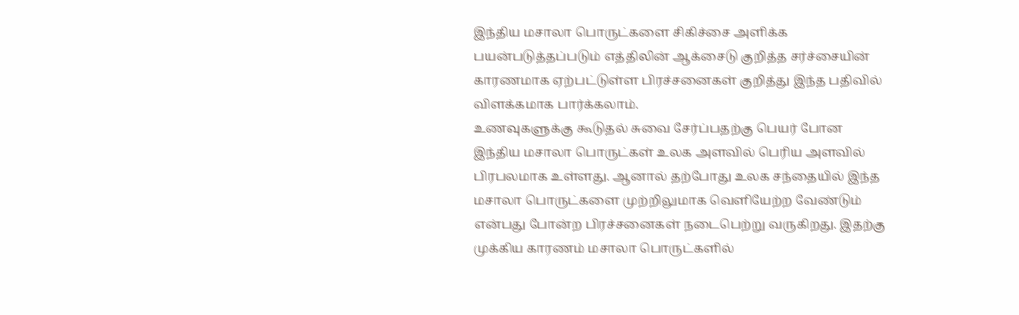இந்திய மசாலா பொருட்களை சிகிச்சை அளிக்க பயன்படுத்தப்படும் எத்திலின் ஆக்சைடு குறித்த சர்ச்சையின் காரணமாக ஏற்பட்டுள்ள பிரச்சனைகள் குறித்து இந்த பதிவில் விளக்கமாக பார்க்கலாம்.
உணவுகளுக்கு கூடுதல் சுவை சேர்ப்பதற்கு பெயர் போன இந்திய மசாலா பொருட்கள் உலக அளவில் பெரிய அளவில் பிரபலமாக உள்ளது. ஆனால் தற்போது உலக சந்தையில் இந்த மசாலா பொருட்களை முற்றிலுமாக வெளியேற்ற வேண்டும் என்பது போன்ற பிரச்சனைகள் நடைபெற்று வருகிறது. இதற்கு முக்கிய காரணம் மசாலா பொருட்களில்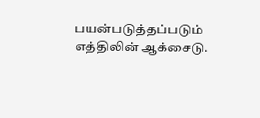பயன்படுத்தப்படும் எத்திலின் ஆக்சைடு.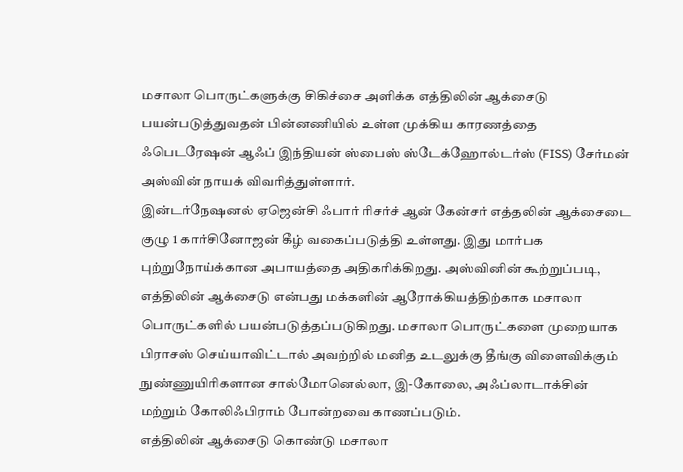மசாலா பொருட்களுக்கு சிகிச்சை அளிக்க எத்திலின் ஆக்சைடு பயன்படுத்துவதன் பின்னணியில் உள்ள முக்கிய காரணத்தை ஃபெடரேஷன் ஆஃப் இந்தியன் ஸ்பைஸ் ஸ்டேக்ஹோல்டர்ஸ் (FISS) சேர்மன் அஸ்வின் நாயக் விவரித்துள்ளார்.
இன்டர்நேஷனல் ஏஜென்சி ஃபார் ரிசர்ச் ஆன் கேன்சர் எத்தலின் ஆக்சைடை குழு 1 கார்சினோஜன் கீழ் வகைப்படுத்தி உள்ளது. இது மார்பக புற்றுநோய்க்கான அபாயத்தை அதிகரிக்கிறது. அஸ்வினின் கூற்றுப்படி, எத்திலின் ஆக்சைடு என்பது மக்களின் ஆரோக்கியத்திற்காக மசாலா பொருட்களில் பயன்படுத்தப்படுகிறது. மசாலா பொருட்களை முறையாக பிராசஸ் செய்யாவிட்டால் அவற்றில் மனித உடலுக்கு தீங்கு விளைவிக்கும் நுண்ணுயிரிகளான சால்மோனெல்லா, இ-கோலை, அஃப்லாடாக்சின் மற்றும் கோலிஃபிராம் போன்றவை காணப்படும்.
எத்திலின் ஆக்சைடு கொண்டு மசாலா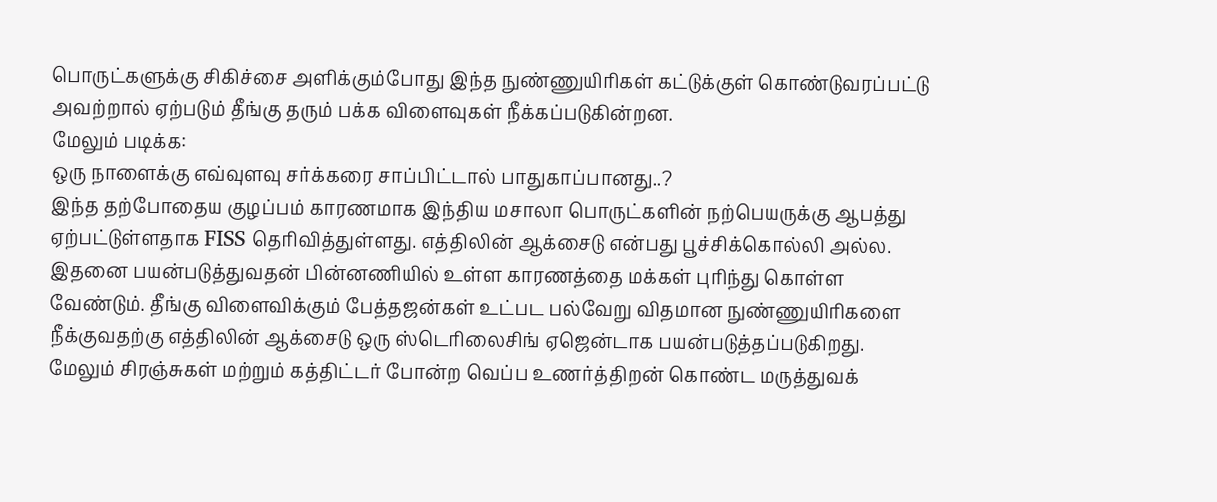பொருட்களுக்கு சிகிச்சை அளிக்கும்போது இந்த நுண்ணுயிரிகள் கட்டுக்குள் கொண்டுவரப்பட்டு அவற்றால் ஏற்படும் தீங்கு தரும் பக்க விளைவுகள் நீக்கப்படுகின்றன.
மேலும் படிக்க:
ஒரு நாளைக்கு எவ்வுளவு சர்க்கரை சாப்பிட்டால் பாதுகாப்பானது..?
இந்த தற்போதைய குழப்பம் காரணமாக இந்திய மசாலா பொருட்களின் நற்பெயருக்கு ஆபத்து ஏற்பட்டுள்ளதாக FISS தெரிவித்துள்ளது. எத்திலின் ஆக்சைடு என்பது பூச்சிக்கொல்லி அல்ல. இதனை பயன்படுத்துவதன் பின்னணியில் உள்ள காரணத்தை மக்கள் புரிந்து கொள்ள வேண்டும். தீங்கு விளைவிக்கும் பேத்தஜன்கள் உட்பட பல்வேறு விதமான நுண்ணுயிரிகளை நீக்குவதற்கு எத்திலின் ஆக்சைடு ஒரு ஸ்டெரிலைசிங் ஏஜென்டாக பயன்படுத்தப்படுகிறது.
மேலும் சிரஞ்சுகள் மற்றும் கத்திட்டர் போன்ற வெப்ப உணர்த்திறன் கொண்ட மருத்துவக்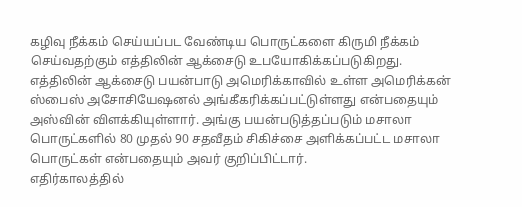கழிவு நீக்கம் செய்யப்பட வேண்டிய பொருட்களை கிருமி நீக்கம் செய்வதற்கும் எத்திலின் ஆக்சைடு உபயோகிக்கப்படுகிறது. எத்திலின் ஆக்சைடு பயன்பாடு அமெரிக்காவில் உள்ள அமெரிக்கன் ஸ்பைஸ் அசோசியேஷனல் அங்கீகரிக்கப்பட்டுள்ளது என்பதையும் அஸ்வின் விளக்கியுள்ளார். அங்கு பயன்படுத்தப்படும் மசாலா பொருட்களில் 80 முதல் 90 சதவீதம் சிகிச்சை அளிக்கப்பட்ட மசாலா பொருட்கள் என்பதையும் அவர் குறிப்பிட்டார்.
எதிர்காலத்தில்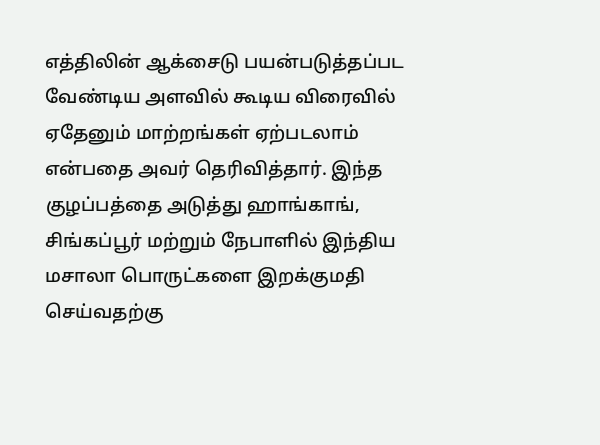எத்திலின் ஆக்சைடு பயன்படுத்தப்பட வேண்டிய அளவில் கூடிய விரைவில் ஏதேனும் மாற்றங்கள் ஏற்படலாம் என்பதை அவர் தெரிவித்தார். இந்த குழப்பத்தை அடுத்து ஹாங்காங், சிங்கப்பூர் மற்றும் நேபாளில் இந்திய மசாலா பொருட்களை இறக்குமதி செய்வதற்கு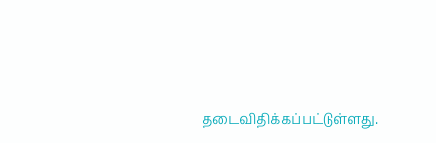தடைவிதிக்கப்பட்டுள்ளது.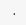.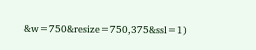&w=750&resize=750,375&ssl=1)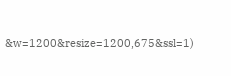&w=1200&resize=1200,675&ssl=1)